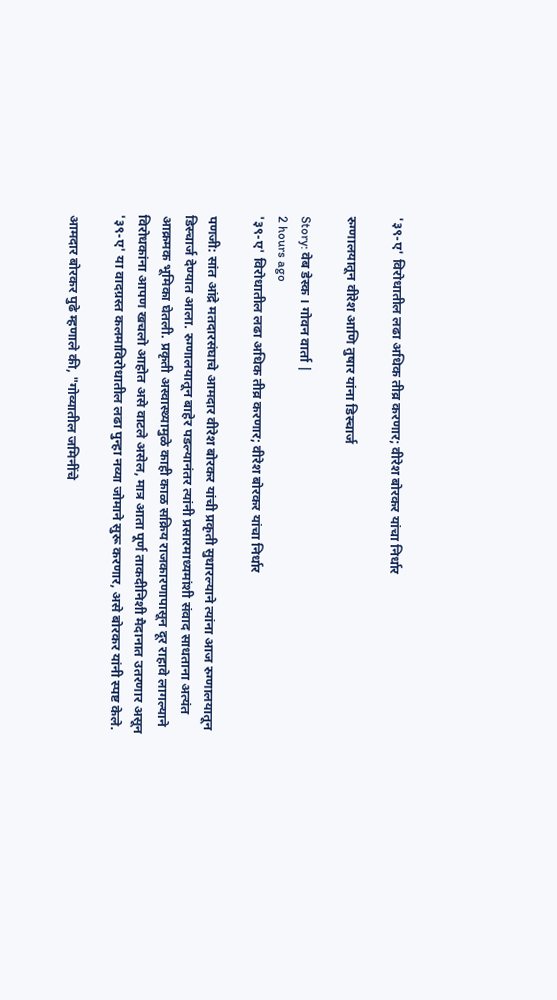'३९-ए' विरोधातील लढा अधिक तीव्र करणार; वीरेश बोरकर यांचा निर्धार

रुग्णालयातून वीरेश आणि तुषार यांना डिस्चार्ज

Story: वेब डेस्क । गोवन वार्ता |
2 hours ago
'३९-ए' विरोधातील लढा अधिक तीव्र करणार; वीरेश बोरकर यांचा निर्धार

पणजी: सांत आंद्रे मतदारसंघाचे आमदार वीरेश बोरकर यांची प्रकृती सुधारल्याने त्यांना आज रुग्णालयातून डिस्चार्ज देण्यात आला. रुग्णालयातून बाहेर पडल्यानंतर त्यांनी प्रसारमाध्यमांशी संवाद साधताना अत्यंत आक्रमक भूमिका घेतली. प्रकृती अस्वास्थ्यामुळे काही काळ सक्रिय राजकारणापासून दूर राहावे लागल्याने विरोधकांना आपण खचलो आहोत असे वाटले असेल, मात्र आता पूर्ण ताकदीनिशी मैदानात उतरणार असून '३९-ए' या वादग्रस्त कलमाविरोधातील लढा पुन्हा नव्या जोमाने सुरू करणार, असे बोरकर यांनी स्पष्ट केले.

आमदार बोरकर पुढे म्हणाले की, "गोव्यातील जमिनींचे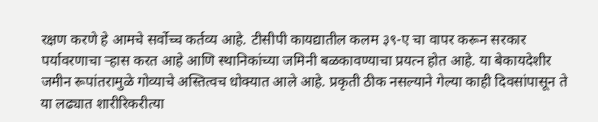रक्षण करणे हे आमचे सर्वोच्च कर्तव्य आहे. टीसीपी कायद्यातील कलम ३९-ए चा वापर करून सरकार पर्यावरणाचा ऱ्हास करत आहे आणि स्थानिकांच्या जमिनी बळकावण्याचा प्रयत्न होत आहे. या बेकायदेशीर जमीन रूपांतरामुळे गोव्याचे अस्तित्वच धोक्यात आले आहे. प्रकृती ठीक नसल्याने गेल्या काही दिवसांपासून ते या लढ्यात शारीरिकरीत्या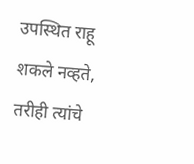उपस्थित राहू शकले नव्हते, तरीही त्यांचे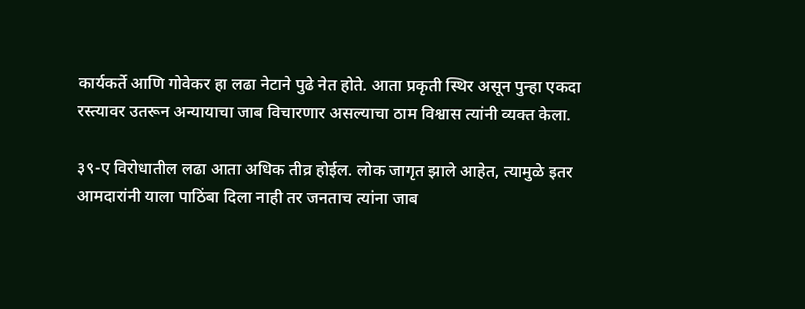कार्यकर्ते आणि गोवेकर हा लढा नेटाने पुढे नेत होते. आता प्रकृती स्थिर असून पुन्हा एकदा रस्त्यावर उतरून अन्यायाचा जाब विचारणार असल्याचा ठाम विश्वास त्यांनी व्यक्त केला.

३९-ए विरोधातील लढा आता अधिक तीव्र होईल. लोक जागृत झाले आहेत, त्यामुळे इतर आमदारांनी याला पाठिंबा दिला नाही तर जनताच त्यांना जाब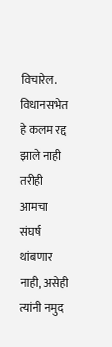विचारेल. विधानसभेत हे कलम रद्द झाले नाही तरीही आमचा संघर्ष थांबणार नाही, असेही त्यांनी नमुद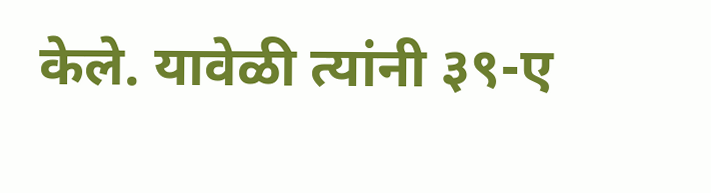केले. यावेळी त्यांनी ३९-ए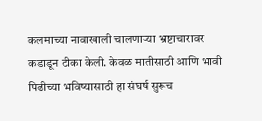कलमाच्या नावाखाली चालणाऱ्या भ्रष्टाचारावर कडाडून टीका केली. केवळ मातीसाठी आणि भावी पिढीच्या भविष्यासाठी हा संघर्ष सुरूच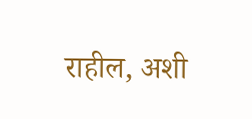राहील, अशी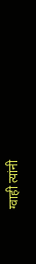ग्वाही त्यांनी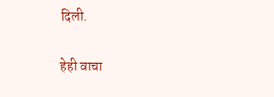दिली.

हेही वाचा